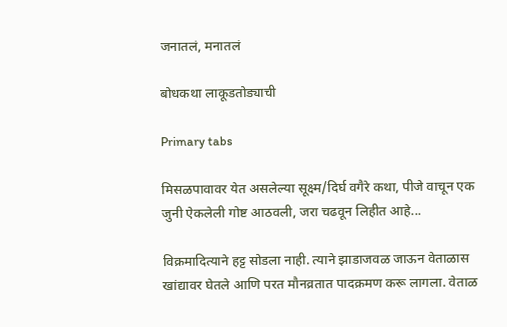जनातलं, मनातलं

बोधकथा लाकूडतोड्याची

Primary tabs

मिसळपावावर येत असलेल्या सूक्ष्म/दिर्घ वगैरे कथा, पीजे वाचून एक जुनी ऐकलेली गोष्ट आठवली, जरा चढवून लिहीत आहे...

विक्रमादित्याने हट्ट सोडला नाही. त्याने झाडाजवळ जाऊन वेताळास खांद्यावर घेतले आणि परत मौनव्रतात पादक्रमण करू लागला. वेताळ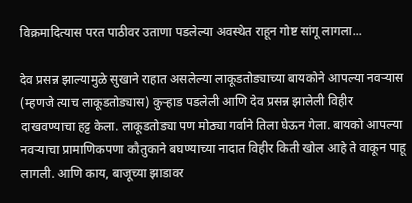विक्रमादित्यास परत पाठीवर उताणा पडलेल्या अवस्थेत राहून गोष्ट सांगू लागला...

देव प्रसन्न झाल्यामुळे सुखाने राहात असलेल्या लाकूडतोड्याच्या बायकोने आपल्या नवर्‍यास (म्हणजे त्याच लाकूडतोड्यास) कुर्‍हाड पडलेली आणि देव प्रसन्न झालेली विहीर दाखवण्याचा हट्ट केला. लाकूडतोड्या पण मोठ्या गर्वाने तिला घेऊन गेला. बायको आपल्या नवर्‍याचा प्रामाणिकपणा कौतुकाने बघण्याच्या नादात विहीर किती खोल आहे ते वाकून पाहू लागली. आणि काय, बाजूच्या झाडावर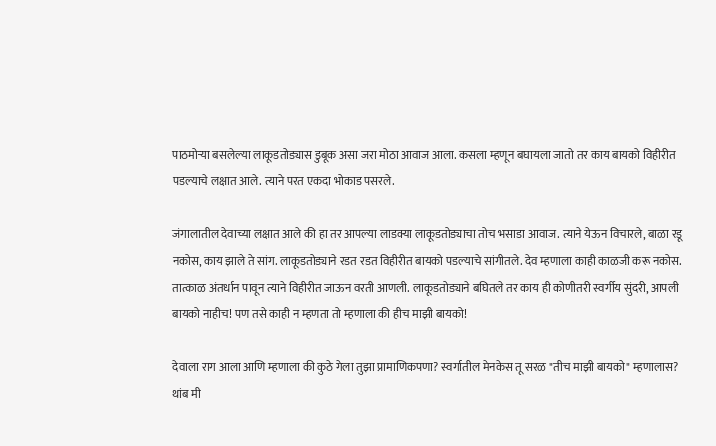पाठमोर्‍या बसलेल्या लाकूडतोड्यास डुबूक असा जरा मोठा आवाज आला. कसला म्हणून बघायला जातो तर काय बायको विहीरीत पडल्याचे लक्षात आले. त्याने परत एकदा भोकाड पसरले.

जंगालातील देवाच्या लक्षात आले की हा तर आपल्या लाडक्या लाकूडतोड्याचा तोच भसाडा आवाज. त्याने येऊन विचारले, बाळा रडू नकोस, काय झाले ते सांग. लाकूडतोड्याने रडत रडत विहीरीत बायको पडल्याचे सांगीतले. देव म्हणाला काही काळजी करू नकोस. तात्काळ अंतर्धान पावून त्याने विहीरीत जाऊन वरती आणली. लाकूडतोड्याने बघितले तर काय ही कोणीतरी स्वर्गीय सुंदरी, आपली बायको नाहीच! पण तसे काही न म्हणता तो म्हणाला की हीच माझी बायको!

देवाला राग आला आणि म्हणाला की कुठे गेला तुझा प्रामाणिकपणा? स्वर्गातील मेनकेस तू सरळ "तीच माझी बायको" म्हणालास? थांब मी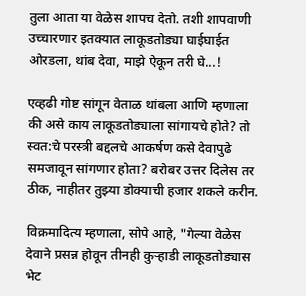तुला आता या वेळेस शापच देतो. तशी शापवाणी उच्चारणार इतक्यात लाकूडतोड्या घाईघाईत ओरडला, थांब देवा, माझे ऐकून तरी घे...!

एव्हढी गोष्ट सांगून वेताळ थांबला आणि म्हणाला की असे काय लाकूडतोड्याला सांगायचे होते? तो स्वत:चे परस्त्री बद्दलचे आकर्षण कसे देवापुढे समजावून सांगणार होता? बरोबर उत्तर दिलेस तर ठीक, नाहीतर तुझ्या डोक्याची हजार शकले करीन.

विक्रमादित्य म्हणाला, सोपे आहे, "गेल्या वेळेस देवाने प्रसन्न होवून तीनही कुर्‍हाडी लाकूडतोड्यास भेट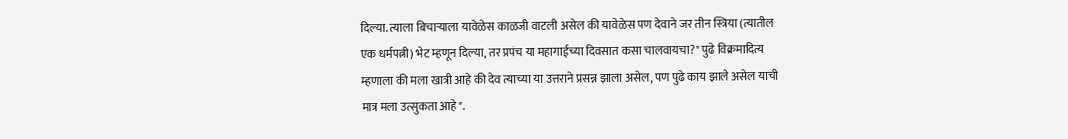दिल्या. त्याला बिचार्‍याला यावेळेस काळजी वाटली असेल की यावेळेस पण देवाने जर तीन स्त्रिया (त्यातील एक धर्मपत्नी) भेट म्हणून दिल्या, तर प्रपंच या महागाईच्या दिवसात कसा चालवायचा?" पुढे विक्रमादित्य म्हणाला की मला खात्री आहे की देव त्याच्या या उत्तराने प्रसन्न झाला असेल, पण पुढे काय झाले असेल याची मात्र मला उत्सुकता आहे".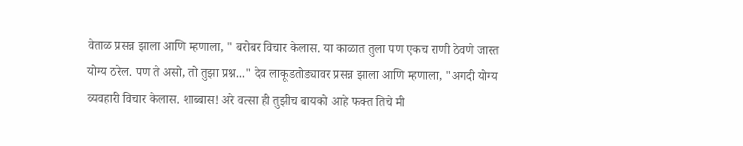वेताळ प्रसन्न झाला आणि म्हणाला, " बरोबर विचार केलास. या काळात तुला पण एकच राणी ठेवणे जास्त योग्य ठरेल. पण ते असो, तो तुझा प्रश्न..." देव लाकूडतोड्यावर प्रसन्न झाला आणि म्हणाला, "अगदी योग्य व्यवहारी विचार केलास. शाब्बास! अरे वत्सा ही तुझीच बायको आहे फक्त तिचे मी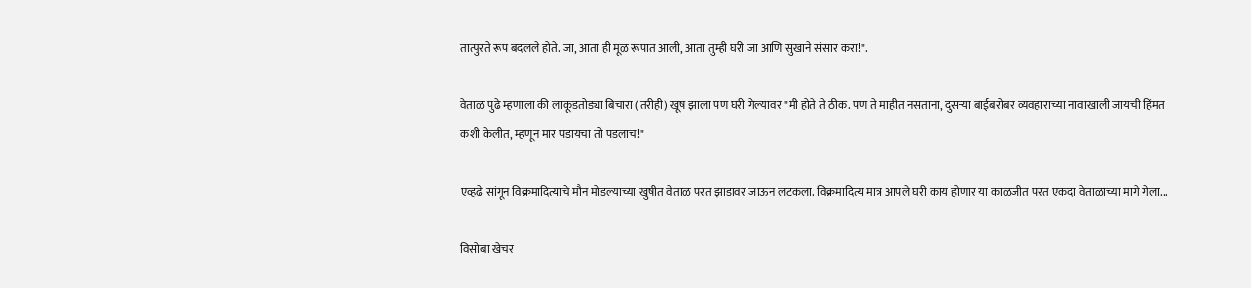तात्पुरते रूप बदलले होते. जा, आता ही मूळ रूपात आली, आता तुम्ही घरी जा आणि सुखाने संसार करा!".

वेताळ पुढे म्हणाला की लाकूडतोड्या बिचारा (तरीही) खूष झाला पण घरी गेल्यावर "मी होते ते ठीक. पण ते माहीत नसताना, दुसर्‍या बाईबरोबर व्यवहाराच्या नावाखाली जायची हिंमत कशी केलीत, म्हणून मार पडायचा तो पडलाच!"

एव्हढे सांगून विक्रमादित्याचे मौन मोडल्याच्या खुषीत वेताळ परत झाडावर जाऊन लटकला. विक्रमादित्य मात्र आपले घरी काय होणार या काळजीत परत एकदा वेताळाच्या मागे गेला...

विसोबा खेचर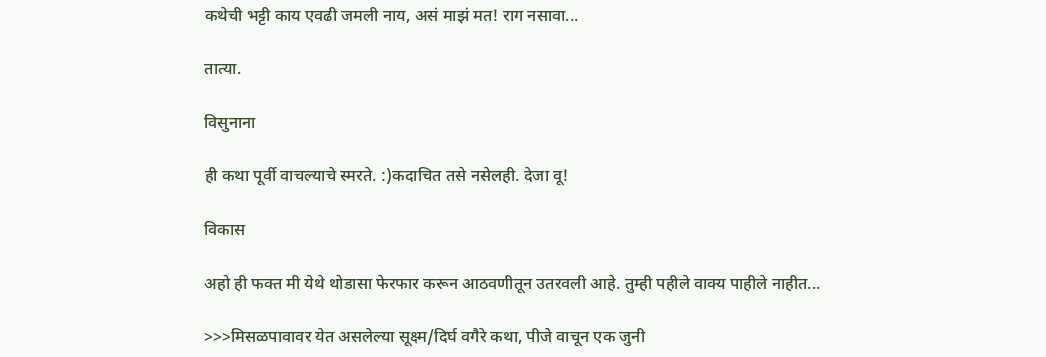कथेची भट्टी काय एवढी जमली नाय, असं माझं मत! राग नसावा...

तात्या.

विसुनाना

ही कथा पूर्वी वाचल्याचे स्मरते. :)कदाचित तसे नसेलही. देजा वू!

विकास

अहो ही फक्त मी येथे थोडासा फेरफार करून आठवणीतून उतरवली आहे. तुम्ही पहीले वाक्य पाहीले नाहीत...

>>>मिसळपावावर येत असलेल्या सूक्ष्म/दिर्घ वगैरे कथा, पीजे वाचून एक जुनी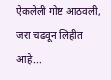ऐकलेली गोष्ट आठवली, जरा चढवून लिहीत आहे...